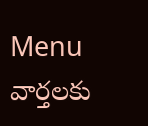Menu
వార్తలకు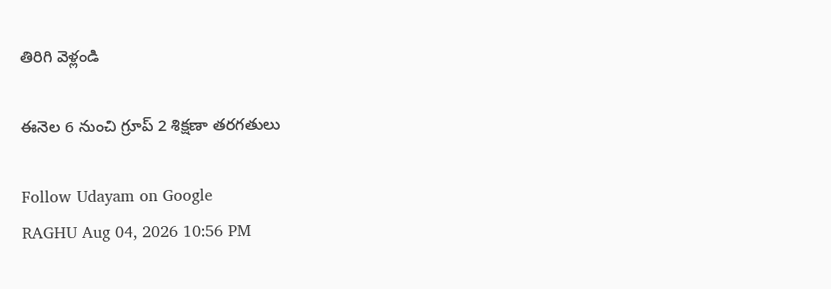తిరిగి వెళ్లండి

ఈనెల 6 నుంచి గ్రూప్ 2 శిక్షణా తరగతులు

Follow Udayam on Google
RAGHU Aug 04, 2026 10:56 PM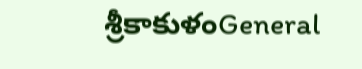శ్రీకాకుళంGeneral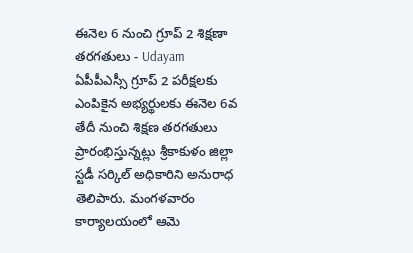ఈనెల 6 నుంచి గ్రూప్ 2 శిక్షణా తరగతులు - Udayam
ఏపీపీఎస్సీ గ్రూప్ 2 పరీక్షలకు ఎంపికైన అభ్యర్థులకు ఈనెల 6వ తేదీ నుంచి శిక్షణ తరగతులు ప్రారంభిస్తున్నట్లు శ్రీకాకుళం జిల్లా స్టడీ సర్కిల్ అధికారిని అనురాధ తెలిపారు. మంగళవారం కార్యాలయంలో ఆమె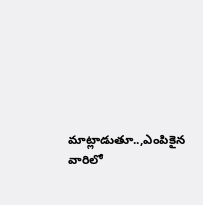మాట్లాడుతూ..,ఎంపికైన వారిలో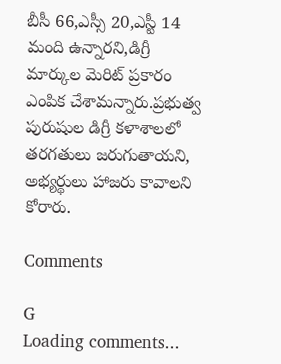బీసీ 66,ఎస్సీ 20,ఎస్టీ 14 మంది ఉన్నారని,డిగ్రీ మార్కుల మెరిట్ ప్రకారం ఎంపిక చేశామన్నారు.ప్రభుత్వ పురుషుల డిగ్రీ కళాశాలలో తరగతులు జరుగుతాయని, అభ్యర్థులు హాజరు కావాలని కోరారు.

Comments

G
Loading comments...